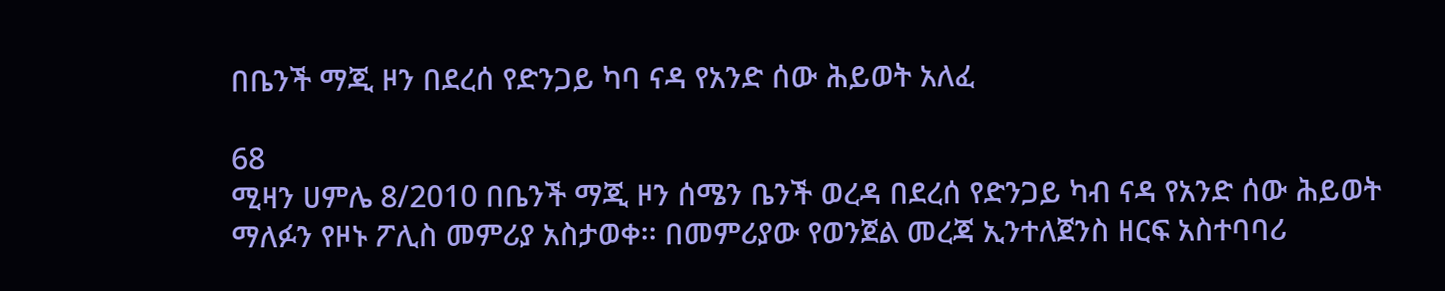በቤንች ማጂ ዞን በደረሰ የድንጋይ ካባ ናዳ የአንድ ሰው ሕይወት አለፈ

68
ሚዛን ሀምሌ 8/2010 በቤንች ማጂ ዞን ሰሜን ቤንች ወረዳ በደረሰ የድንጋይ ካብ ናዳ የአንድ ሰው ሕይወት ማለፉን የዞኑ ፖሊስ መምሪያ አስታወቀ፡፡ በመምሪያው የወንጀል መረጃ ኢንተለጀንስ ዘርፍ አስተባባሪ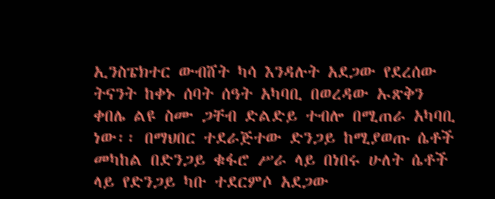ኢንስፔክተር ውብሸት ካሳ እንዳሉት አደጋው የደረሰው ትናንት ከቀኑ ሰባት ሰዓት አካባቢ በወረዳው ኡጽቅን ቀበሌ ልዩ ስሙ ጋቸብ ድልድይ ተብሎ በሚጠራ አካባቢ ነው፡፡ በማህበር ተደራጅተው ድንጋይ ከሚያወጡ ሴቶች መካከል በድንጋይ ቁፋሮ ሥራ ላይ በነበሩ ሁለት ሴቶች ላይ የድንጋይ ካቡ ተደርምሶ አደጋው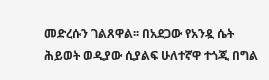መድረሱን ገልጸዋል፡፡ በአደጋው የአንዷ ሴት ሕይወት ወዲያው ሲያልፍ ሁለተኛዋ ተጎጂ በግል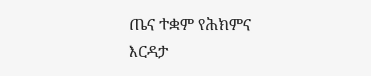ጤና ተቋም የሕክምና እርዳታ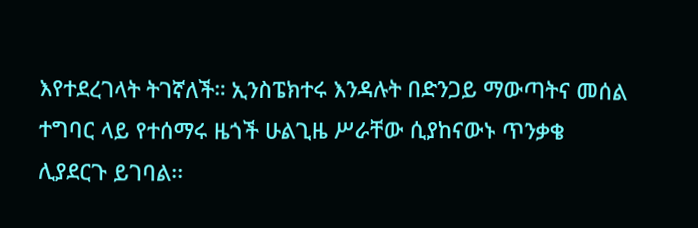እየተደረገላት ትገኛለች። ኢንስፔክተሩ እንዳሉት በድንጋይ ማውጣትና መሰል ተግባር ላይ የተሰማሩ ዜጎች ሁልጊዜ ሥራቸው ሲያከናውኑ ጥንቃቄ ሊያደርጉ ይገባል፡፡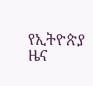የኢትዮጵያ ዜና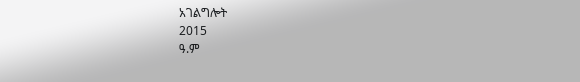አገልግሎት
2015
ዓ.ም